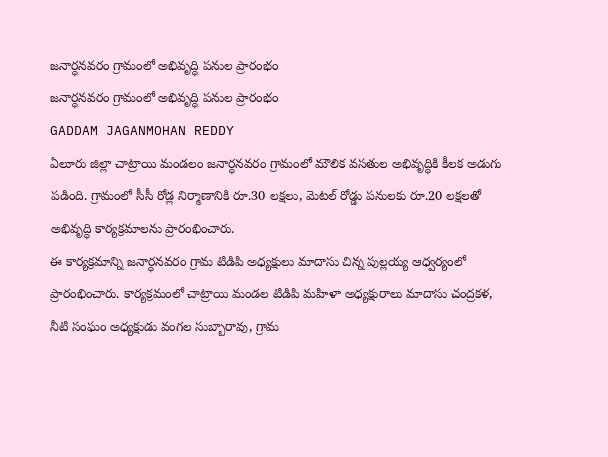జనార్ధనవరం గ్రామంలో అభివృద్ధి పనుల ప్రారంభం
జనార్ధనవరం గ్రామంలో అభివృద్ధి పనుల ప్రారంభం
GADDAM JAGANMOHAN REDDY
ఏలూరు జిల్లా చాట్రాయి మండలం జనార్ధనవరం గ్రామంలో మౌలిక వసతుల అభివృద్ధికి కీలక అడుగు పడింది. గ్రామంలో సీసీ రోడ్ల నిర్మాణానికి రూ.30 లక్షలు, మెటల్ రోడ్డు పనులకు రూ.20 లక్షలతో అభివృద్ధి కార్యక్రమాలను ప్రారంభించారు.
ఈ కార్యక్రమాన్ని జనార్ధనవరం గ్రామ టిడిపి అధ్యక్షులు మాదాసు చిన్న పుల్లయ్య ఆధ్వర్యంలో ప్రారంభించారు. కార్యక్రమంలో చాట్రాయి మండల టిడిపి మహిళా అధ్యక్షురాలు మాదాసు చంద్రకళ, నీటి సంఘం అధ్యక్షుడు వంగల సుబ్బారావు, గ్రామ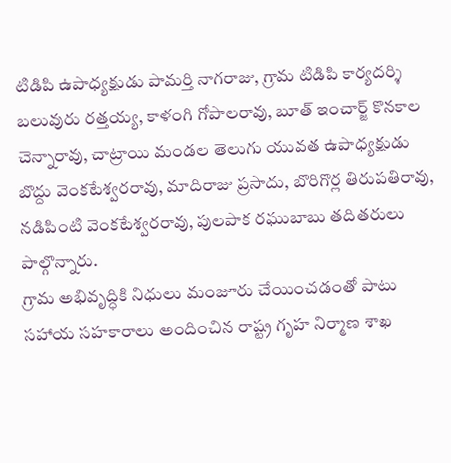టిడిపి ఉపాధ్యక్షుడు పామర్తి నాగరాజు, గ్రామ టిడిపి కార్యదర్శి బలువురు రత్తయ్య, కాళంగి గోపాలరావు, బూత్ ఇంచార్జ్ కొనకాల చెన్నారావు, చాట్రాయి మండల తెలుగు యువత ఉపాధ్యక్షుడు బొద్దు వెంకటేశ్వరరావు, మాదిరాజు ప్రసాదు, బొరిగొర్ల తిరుపతిరావు, నడిపింటి వెంకటేశ్వరరావు, పులపాక రఘుబాబు తదితరులు పాల్గొన్నారు.
గ్రామ అభివృద్ధికి నిధులు మంజూరు చేయించడంతో పాటు సహాయ సహకారాలు అందించిన రాష్ట్ర గృహ నిర్మాణ శాఖ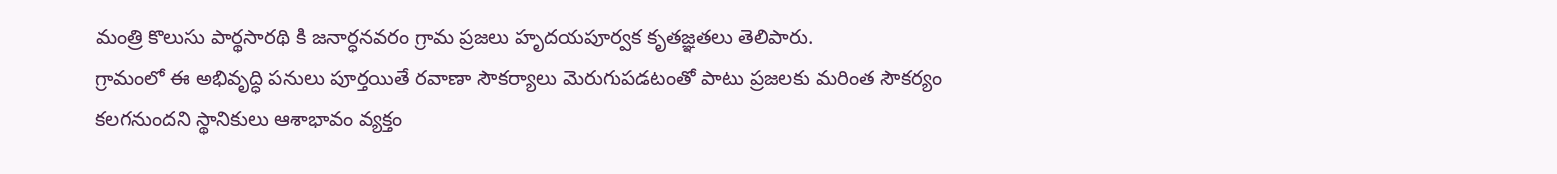మంత్రి కొలుసు పార్థసారథి కి జనార్ధనవరం గ్రామ ప్రజలు హృదయపూర్వక కృతజ్ఞతలు తెలిపారు.
గ్రామంలో ఈ అభివృద్ధి పనులు పూర్తయితే రవాణా సౌకర్యాలు మెరుగుపడటంతో పాటు ప్రజలకు మరింత సౌకర్యం కలగనుందని స్థానికులు ఆశాభావం వ్యక్తం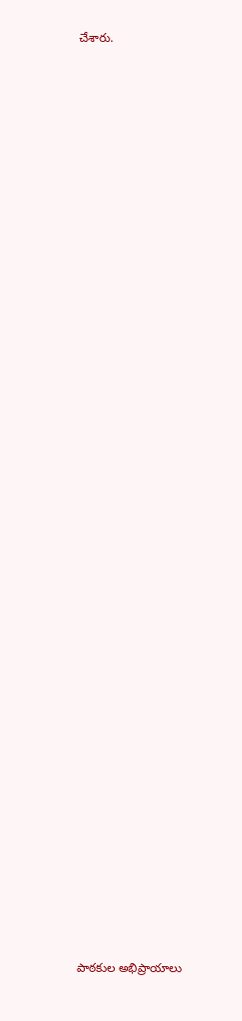చేశారు.

















































పాఠకుల అభిప్రాయాలు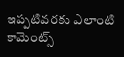ఇప్పటివరకు ఎలాంటి కామెంట్స్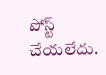పోస్ట్ చేయలేదు.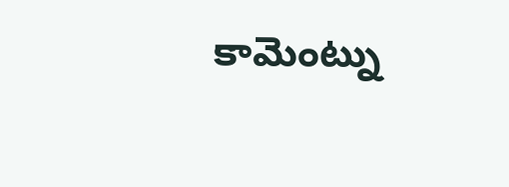కామెంట్ను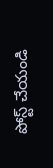పోస్ట్ చేయండి